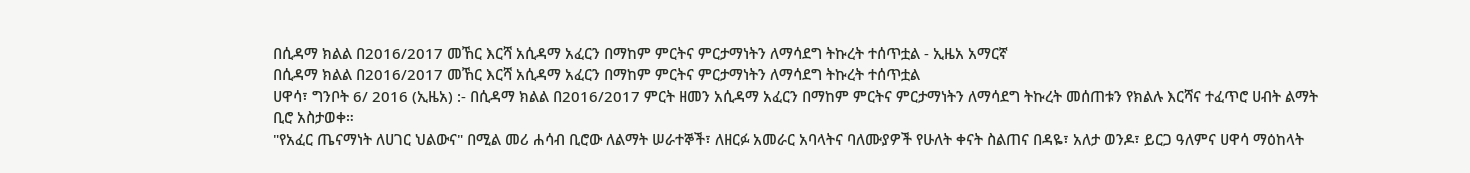በሲዳማ ክልል በ2016/2017 መኸር እርሻ አሲዳማ አፈርን በማከም ምርትና ምርታማነትን ለማሳደግ ትኩረት ተሰጥቷል - ኢዜአ አማርኛ
በሲዳማ ክልል በ2016/2017 መኸር እርሻ አሲዳማ አፈርን በማከም ምርትና ምርታማነትን ለማሳደግ ትኩረት ተሰጥቷል
ሀዋሳ፣ ግንቦት 6/ 2016 (ኢዜአ) :- በሲዳማ ክልል በ2016/2017 ምርት ዘመን አሲዳማ አፈርን በማከም ምርትና ምርታማነትን ለማሳደግ ትኩረት መሰጠቱን የክልሉ እርሻና ተፈጥሮ ሀብት ልማት ቢሮ አስታወቀ።
"የአፈር ጤናማነት ለሀገር ህልውና" በሚል መሪ ሐሳብ ቢሮው ለልማት ሠራተኞች፣ ለዘርፉ አመራር አባላትና ባለሙያዎች የሁለት ቀናት ስልጠና በዳዬ፣ አለታ ወንዶ፣ ይርጋ ዓለምና ሀዋሳ ማዕከላት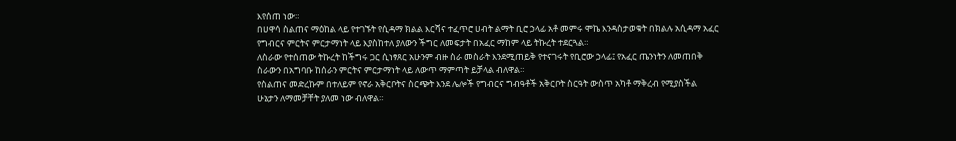እየሰጠ ነው።
በሀዋሳ ስልጠና ማዕከል ላይ የተገኙት የሲዳማ ክልል እርሻና ተፈጥሮ ሀብት ልማት ቢሮ ኃላፊ አቶ መምሩ ሞኬ እንዳስታወቁት በክልሉ አሲዳማ አፈር የግብርና ምርትና ምርታማነት ላይ እያስከተለ ያለውን ችግር ለመፍታት በአፈር ማከም ላይ ትኩረት ተደርጓል።
ለስራው የተሰጠው ትኩረት ከችግሩ ጋር ሲነፃጸር አሁንም ብዙ ስራ መስራት እንደሚጠይቅ የተናገሩት የቢሮው ኃላፊ፤ የአፈር ጤንነትን ለመጠበቅ ስራውን በአግባቡ ከሰራን ምርትና ምርታማነት ላይ ለውጥ ማምጣት ይቻላል ብለዋል።
የስልጠና መድረኩም በተለይም የኖራ አቅርቦትና ስርጭት እንደ ሌሎች የግብርና ግብዓቶች አቅርቦት ስርዓት ውስጥ አካቶ ማቅረብ የሚያስችል ሁኔታን ለማመቻቸት ያለመ ነው ብለዋል።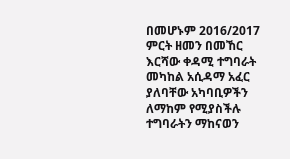በመሆኑም 2016/2017 ምርት ዘመን በመኸር እርሻው ቀዳሚ ተግባራት መካከል አሲዳማ አፈር ያለባቸው አካባቢዎችን ለማከም የሚያስችሉ ተግባራትን ማከናወን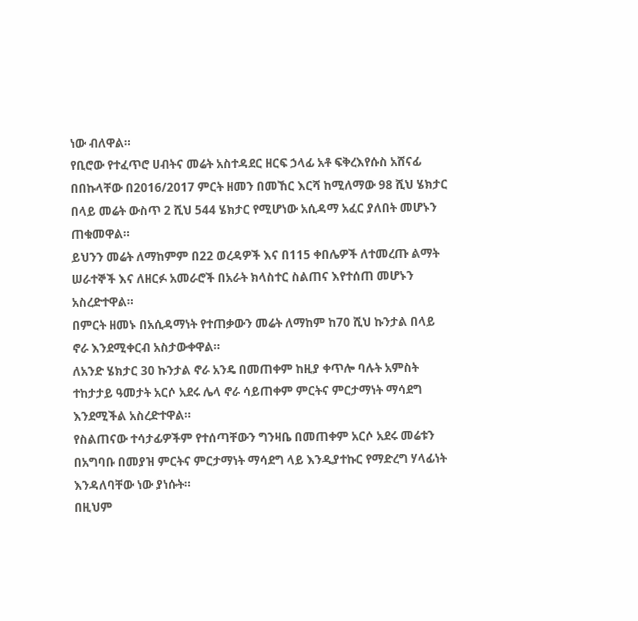ነው ብለዋል።
የቢሮው የተፈጥሮ ሀብትና መሬት አስተዳደር ዘርፍ ኃላፊ አቶ ፍቅረእየሱስ አሸናፊ በበኩላቸው በ2016/2017 ምርት ዘመን በመኸር እርሻ ከሚለማው 98 ሺህ ሄክታር በላይ መሬት ውስጥ 2 ሺህ 544 ሄክታር የሚሆነው አሲዳማ አፈር ያለበት መሆኑን ጠቁመዋል።
ይህንን መሬት ለማከምም በ22 ወረዳዎች እና በ115 ቀበሌዎች ለተመረጡ ልማት ሠራተኞች እና ለዘርፉ አመራሮች በአራት ክላስተር ስልጠና እየተሰጠ መሆኑን አስረድተዋል።
በምርት ዘመኑ በአሲዳማነት የተጠቃውን መሬት ለማከም ከ70 ሺህ ኩንታል በላይ ኖራ እንደሚቀርብ አስታውቀዋል።
ለአንድ ሄክታር 30 ኩንታል ኖራ አንዴ በመጠቀም ከዚያ ቀጥሎ ባሉት አምስት ተከታታይ ዓመታት አርሶ አደሩ ሌላ ኖራ ሳይጠቀም ምርትና ምርታማነት ማሳደግ እንደሚችል አስረድተዋል።
የስልጠናው ተሳታፊዎችም የተሰጣቸውን ግንዛቤ በመጠቀም አርሶ አደሩ መሬቱን በአግባቡ በመያዝ ምርትና ምርታማነት ማሳደግ ላይ እንዲያተኩር የማድረግ ሃላፊነት እንዳለባቸው ነው ያነሱት።
በዚህም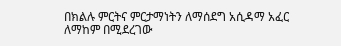በክልሉ ምርትና ምርታማነትን ለማሰደግ አሲዳማ አፈር ለማከም በሚደረገው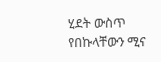ሂደት ውስጥ የበኩላቸውን ሚና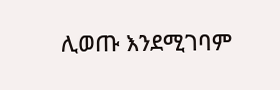ሊወጡ እንደሚገባም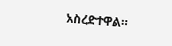አስረድተዋል።